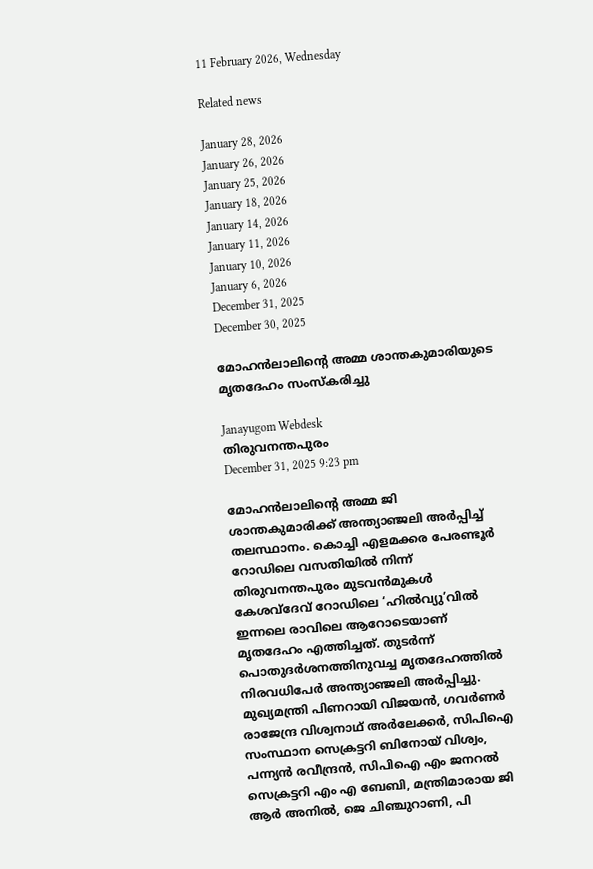11 February 2026, Wednesday

Related news

January 28, 2026
January 26, 2026
January 25, 2026
January 18, 2026
January 14, 2026
January 11, 2026
January 10, 2026
January 6, 2026
December 31, 2025
December 30, 2025

മോഹൻലാലിന്റെ അമ്മ ശാന്തകുമാരിയുടെ മൃതദേഹം സംസ്കരിച്ചു

Janayugom Webdesk
തിരുവനന്തപുരം
December 31, 2025 9:23 pm

മോഹൻലാലിന്റെ അമ്മ ജി ശാന്തകുമാരിക്ക്‌ അന്ത്യാഞ്ജലി അർപ്പിച്ച് തലസ്ഥാനം. കൊച്ചി എളമക്കര പേരണ്ടൂർ റോഡിലെ വസതിയിൽ നിന്ന്‌ തിരുവനന്തപുരം മുടവൻമുകൾ കേശവ്‌ദേവ്‌ റോഡിലെ ‘ഹിൽവ്യു’വിൽ ഇന്നലെ രാവിലെ ആറോടെയാണ്‌ മൃതദേഹം എത്തിച്ചത്‌. തുടർന്ന്‌ പൊതുദർശനത്തിനുവച്ച മൃതദേഹത്തിൽ നിരവധിപേര്‍ അന്ത്യാഞ്ജലി അർപ്പിച്ചു.
മുഖ്യമന്ത്രി പിണറായി വിജയൻ, ഗവർണർ രാജേന്ദ്ര വിശ്വനാഥ്‌ അർലേക്കർ, സിപിഐ സംസ്ഥാന സെക്രട്ടറി ബിനോയ്‌ വിശ്വം, പന്ന്യന്‍ രവീന്ദ്രന്‍, സിപിഐ എം ജനറൽ സെക്രട്ടറി എം എ ബേബി, മന്ത്രിമാരായ ജി ആര്‍ അനില്‍, ജെ ചിഞ്ചുറാണി, പി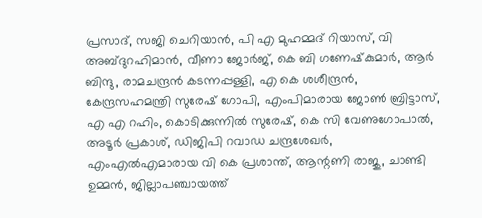പ്രസാദ്, സജി ചെറിയാൻ, പി എ മുഹമ്മദ്‌ റിയാസ്‌, വി അബ്ദുറഹിമാൻ, വീണാ ജോർജ്‌, കെ ബി ഗണേഷ്‌കുമാർ, ആർ ബിന്ദു, രാമചന്ദ്രൻ കടന്നപ്പള്ളി, എ കെ ശശീന്ദ്രൻ, കേന്ദ്രസഹമന്ത്രി സുരേഷ്‌ ഗോപി, എംപിമാരായ ജോൺ ബ്രിട്ടാസ്‌, എ എ റഹിം, കൊടിക്കുന്നിൽ സുരേഷ്‌, കെ സി വേണുഗോപാല്‍, അടൂര്‍ പ്രകാശ്‌, ഡിജിപി റവാഡ ചന്ദ്രശേഖര്‍, എംഎൽഎമാരായ വി കെ പ്രശാന്ത്‌, ആന്റണി രാജു, ചാണ്ടി ഉമ്മൻ, ജില്ലാപഞ്ചായത്ത്‌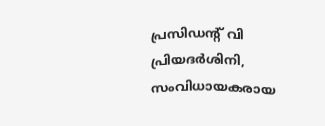പ്രസിഡന്റ്‌ വി പ്രിയദർശിനി, സംവിധായകരായ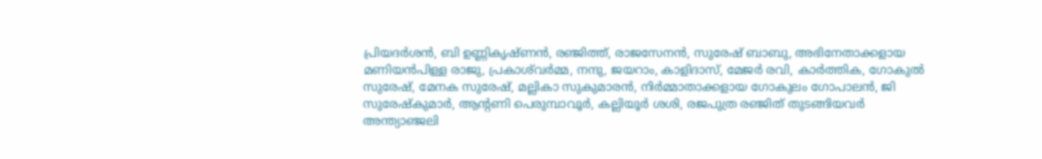പ്രിയദർശൻ, ബി ഉണ്ണികൃഷ്‌ണൻ, രഞ്ജിത്ത്, രാജസേനന്‍, സുരേഷ് ബാബു, അഭിനേതാക്കളായ മണിയൻപിള്ള രാജു, പ്രകാശ്‌വർമ്മ, നന്ദു, ജയറാം, കാളിദാസ്, മേജര്‍ രവി, കാര്‍ത്തിക, ഗോകുല്‍ സുരേഷ്, മേനക സുരേഷ്, മല്ലികാ സുകുമാരന്‍, നിർമ്മാതാക്കളായ ഗോകുലം ഗോപാലന്‍, ജി സുരേഷ്‌കുമാർ, ആന്റണി പെരുമ്പാവൂർ, കല്ലിയൂർ ശശി, രജപുത്ര രഞ്ജിത്‌ തുടങ്ങിയവർ അന്ത്യാഞ്ജലി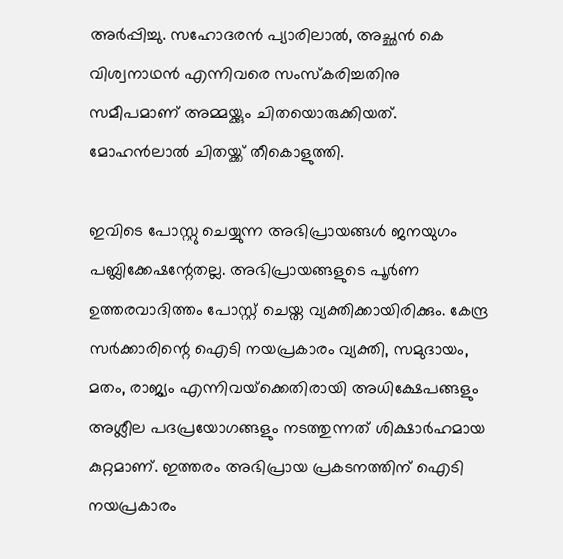അർപ്പിച്ചു. സഹോദരൻ പ്യാരിലാൽ, അച്ഛൻ കെ വിശ്വനാഥൻ എന്നിവരെ സംസ്കരിച്ചതിനു സമീപമാണ്‌ അമ്മയ്ക്കും ചിതയൊരുക്കിയത്‌. മോഹൻലാൽ ചിതയ്ക്ക്‌ തീകൊളുത്തി.

ഇവിടെ പോസ്റ്റു ചെയ്യുന്ന അഭിപ്രായങ്ങള്‍ ജനയുഗം പബ്ലിക്കേഷന്റേതല്ല. അഭിപ്രായങ്ങളുടെ പൂര്‍ണ ഉത്തരവാദിത്തം പോസ്റ്റ് ചെയ്ത വ്യക്തിക്കായിരിക്കും. കേന്ദ്ര സര്‍ക്കാരിന്റെ ഐടി നയപ്രകാരം വ്യക്തി, സമുദായം, മതം, രാജ്യം എന്നിവയ്‌ക്കെതിരായി അധിക്ഷേപങ്ങളും അശ്ലീല പദപ്രയോഗങ്ങളും നടത്തുന്നത് ശിക്ഷാര്‍ഹമായ കുറ്റമാണ്. ഇത്തരം അഭിപ്രായ പ്രകടനത്തിന് ഐടി നയപ്രകാരം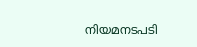നിയമനടപടി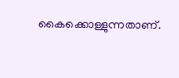കൈക്കൊള്ളുന്നതാണ്.